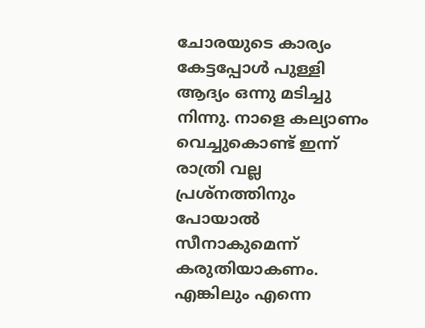ചോരയുടെ കാര്യം കേട്ടപ്പോൾ പുള്ളി ആദ്യം ഒന്നു മടിച്ചു നിന്നു. നാളെ കല്യാണം വെച്ചുകൊണ്ട് ഇന്ന് രാത്രി വല്ല പ്രശ്നത്തിനും പോയാൽ സീനാകുമെന്ന് കരുതിയാകണം. എങ്കിലും എന്നെ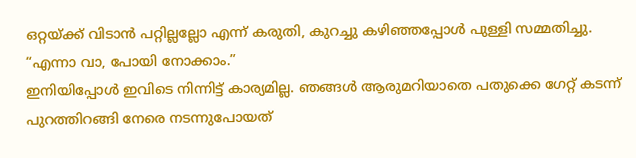ഒറ്റയ്ക്ക് വിടാൻ പറ്റില്ലല്ലോ എന്ന് കരുതി, കുറച്ചു കഴിഞ്ഞപ്പോൾ പുള്ളി സമ്മതിച്ചു.
“എന്നാ വാ, പോയി നോക്കാം.”
ഇനിയിപ്പോൾ ഇവിടെ നിന്നിട്ട് കാര്യമില്ല. ഞങ്ങൾ ആരുമറിയാതെ പതുക്കെ ഗേറ്റ് കടന്ന് പുറത്തിറങ്ങി നേരെ നടന്നുപോയത്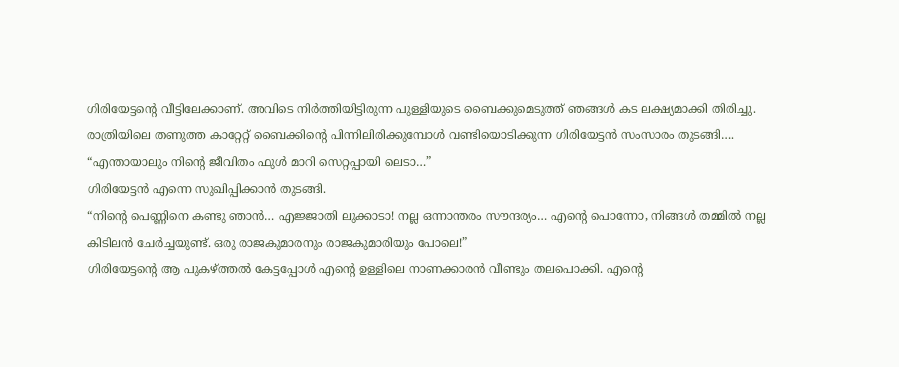ഗിരിയേട്ടന്റെ വീട്ടിലേക്കാണ്. അവിടെ നിർത്തിയിട്ടിരുന്ന പുള്ളിയുടെ ബൈക്കുമെടുത്ത് ഞങ്ങൾ കട ലക്ഷ്യമാക്കി തിരിച്ചു.
രാത്രിയിലെ തണുത്ത കാറ്റേറ്റ് ബൈക്കിന്റെ പിന്നിലിരിക്കുമ്പോൾ വണ്ടിയൊടിക്കുന്ന ഗിരിയേട്ടൻ സംസാരം തുടങ്ങി….
“എന്തായാലും നിന്റെ ജീവിതം ഫുൾ മാറി സെറ്റപ്പായി ലെടാ…”
ഗിരിയേട്ടൻ എന്നെ സുഖിപ്പിക്കാൻ തുടങ്ങി.
“നിന്റെ പെണ്ണിനെ കണ്ടു ഞാൻ… എജ്ജാതി ലുക്കാടാ! നല്ല ഒന്നാന്തരം സൗന്ദര്യം… എന്റെ പൊന്നോ, നിങ്ങൾ തമ്മിൽ നല്ല കിടിലൻ ചേർച്ചയുണ്ട്. ഒരു രാജകുമാരനും രാജകുമാരിയും പോലെ!”
ഗിരിയേട്ടന്റെ ആ പുകഴ്ത്തൽ കേട്ടപ്പോൾ എന്റെ ഉള്ളിലെ നാണക്കാരൻ വീണ്ടും തലപൊക്കി. എന്റെ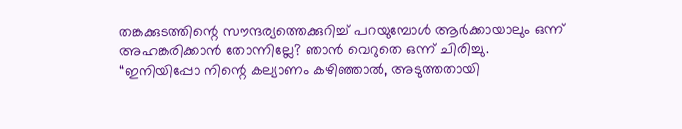തങ്കക്കുടത്തിന്റെ സൗന്ദര്യത്തെക്കുറിച്ച് പറയുമ്പോൾ ആർക്കായാലും ഒന്ന് അഹങ്കരിക്കാൻ തോന്നില്ലേ? ഞാൻ വെറുതെ ഒന്ന് ചിരിച്ചു.
“ഇനിയിപ്പോ നിന്റെ കല്യാണം കഴിഞ്ഞാൽ, അടുത്തതായി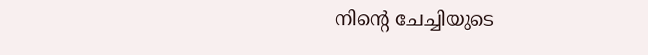നിന്റെ ചേച്ചിയുടെ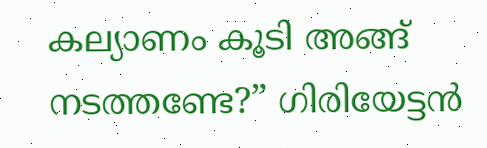കല്യാണം കൂടി അങ്ങ് നടത്തണ്ടേ?” ഗിരിയേട്ടൻ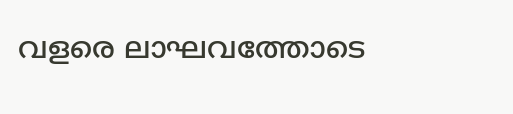വളരെ ലാഘവത്തോടെ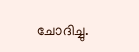ചോദിച്ചു.